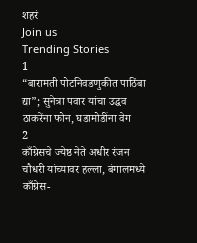शहरं
Join us
Trending Stories
1
“बारामती पोटनिवडणुकीत पाठिंबा द्या”; सुनेत्रा पवार यांचा उद्धव ठाकरेंना फोन, घडामोडींना वेग
2
काँग्रेसचे ज्येष्ठ नेते अधीर रंजन चौधरी यांच्यावर हल्ला, बंगालमध्ये काँग्रेस-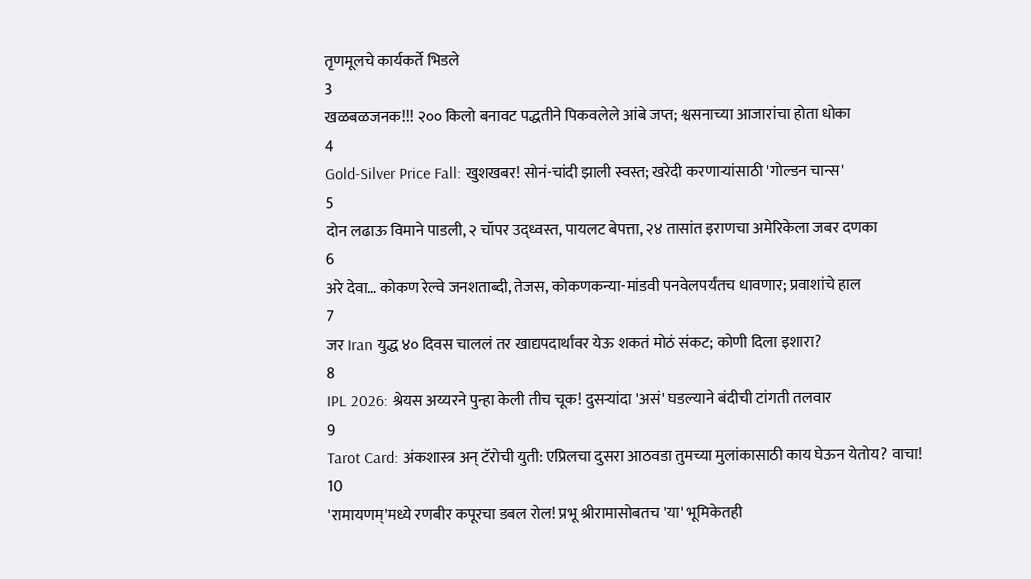तृणमूलचे कार्यकर्ते भिडले
3
खळबळजनक!!! २०० किलो बनावट पद्धतीने पिकवलेले आंबे जप्त; श्वसनाच्या आजारांचा होता धोका
4
Gold-Silver Price Fall: खुशखबर! सोनं-चांदी झाली स्वस्त; खरेदी करणाऱ्यांसाठी 'गोल्डन चान्स'
5
दोन लढाऊ विमाने पाडली, २ चॉपर उद्ध्वस्त, पायलट बेपत्ता, २४ तासांत इराणचा अमेरिकेला जबर दणका
6
अरे देवा… कोकण रेल्वे जनशताब्दी, तेजस, कोकणकन्या-मांडवी पनवेलपर्यंतच धावणार; प्रवाशांचे हाल
7
जर Iran युद्ध ४० दिवस चाललं तर खाद्यपदार्थांवर येऊ शकतं मोठं संकट; कोणी दिला इशारा?
8
IPL 2026: श्रेयस अय्यरने पुन्हा केली तीच चूक! दुसऱ्यांदा 'असं' घडल्याने बंदीची टांगती तलवार
9
Tarot Card: अंकशास्त्र अन् टॅरोची युती: एप्रिलचा दुसरा आठवडा तुमच्या मुलांकासाठी काय घेऊन येतोय? वाचा!
10
'रामायणम्'मध्ये रणबीर कपूरचा डबल रोल! प्रभू श्रीरामासोबतच 'या' भूमिकेतही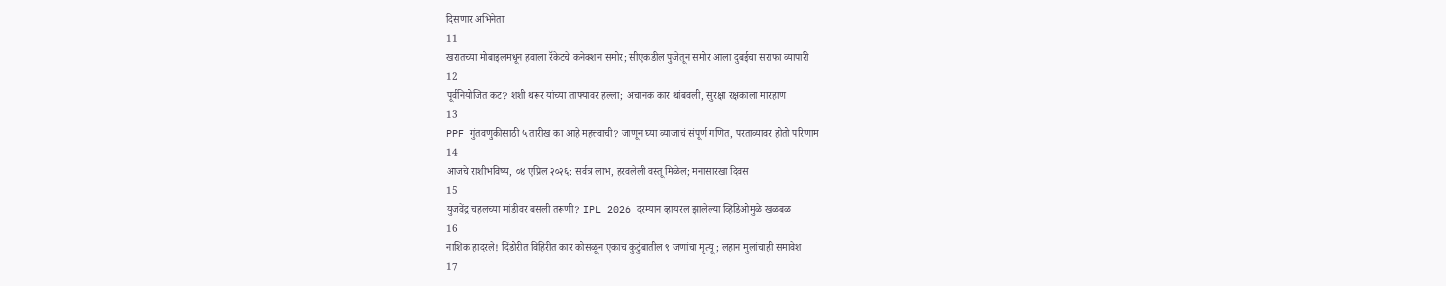दिसणार अभिनेता
11
खरातच्या मोबाइलमधून हवाला रॅकेटचे कनेक्शन समोर; सीएकडील पुजेतून समोर आला दुबईचा सराफा व्यापारी
12
पूर्वनियोजित कट? शशी थरूर यांच्या ताफ्यावर हल्ला; अचानक कार थांबवली, सुरक्षा रक्षकाला मारहाण
13
PPF गुंतवणुकीसाठी ५ तारीख का आहे महत्त्वाची? जाणून घ्या व्याजाचं संपूर्ण गणित, परताव्यावर होतो परिणाम
14
आजचे राशीभविष्य, ०४ एप्रिल २०२६: सर्वत्र लाभ, हरवलेली वस्तू मिळेल; मनासारखा दिवस
15
युजवेंद्र चहलच्या मांडीवर बसली तरूणी? IPL 2026 दरम्यान व्हायरल झालेल्या व्हिडिओमुळे खळबळ
16
नाशिक हादरले! दिंडोरीत विहिरीत कार कोसळून एकाच कुटुंबातील ९ जणांचा मृत्यू; लहान मुलांचाही समावेश
17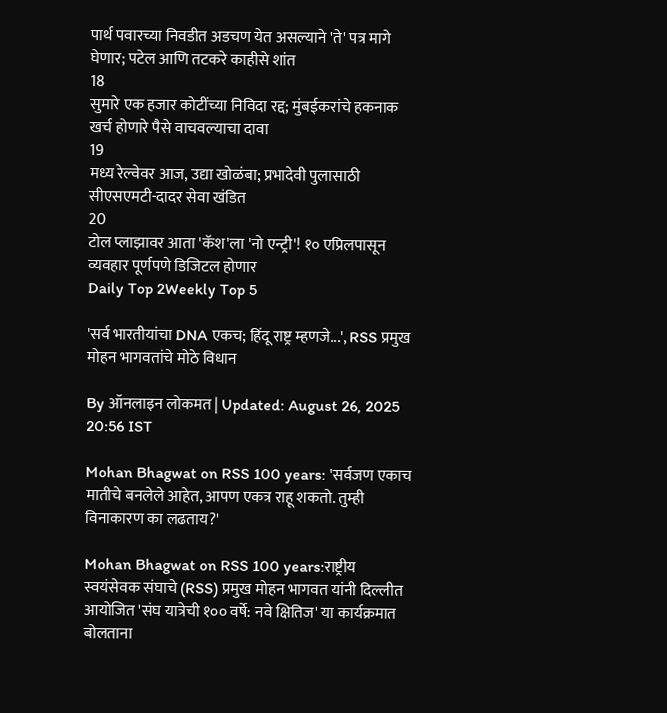पार्थ पवारच्या निवडीत अडचण येत असल्याने 'ते' पत्र मागे घेणार; पटेल आणि तटकरे काहीसे शांत
18
सुमारे एक हजार कोटींच्या निविदा रद्द; मुंबईकरांचे हकनाक खर्च होणारे पैसे वाचवल्याचा दावा
19
मध्य रेल्वेवर आज, उद्या खोळंबा; प्रभादेवी पुलासाठी सीएसएमटी-दादर सेवा खंडित
20
टोल प्लाझावर आता 'कॅश'ला 'नो एन्ट्री'! १० एप्रिलपासून व्यवहार पूर्णपणे डिजिटल होणार
Daily Top 2Weekly Top 5

'सर्व भारतीयांचा DNA एकच; हिंदू राष्ट्र म्हणजे...', RSS प्रमुख मोहन भागवतांचे मोठे विधान

By ऑनलाइन लोकमत | Updated: August 26, 2025 20:56 IST

Mohan Bhagwat on RSS 100 years: 'सर्वजण एकाच मातीचे बनलेले आहेत, आपण एकत्र राहू शकतो. तुम्ही विनाकारण का लढताय?'

Mohan Bhagwat on RSS 100 years:राष्ट्रीय स्वयंसेवक संघाचे (RSS) प्रमुख मोहन भागवत यांनी दिल्लीत आयोजित 'संघ यात्रेची १०० वर्षे: नवे क्षितिज' या कार्यक्रमात बोलताना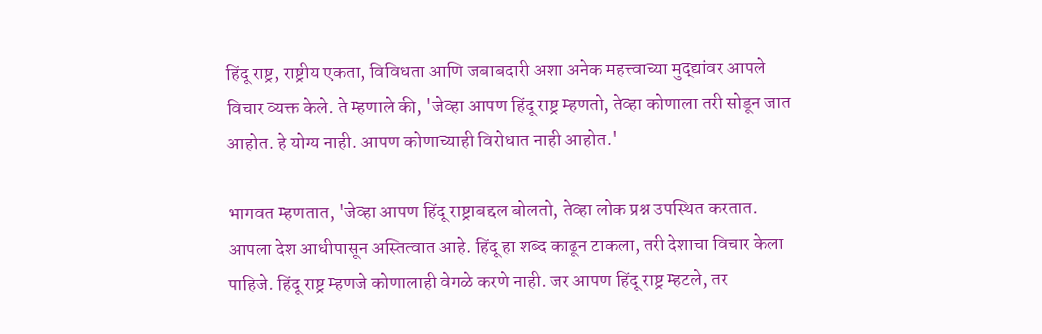हिंदू राष्ट्र, राष्ट्रीय एकता, विविधता आणि जबाबदारी अशा अनेक महत्त्वाच्या मुद्द्यांवर आपले विचार व्यक्त केले. ते म्हणाले की, 'जेव्हा आपण हिंदू राष्ट्र म्हणतो, तेव्हा कोणाला तरी सोडून जात आहोत. हे योग्य नाही. आपण कोणाच्याही विरोधात नाही आहोत.'

भागवत म्हणतात, 'जेव्हा आपण हिंदू राष्ट्राबद्दल बोलतो, तेव्हा लोक प्रश्न उपस्थित करतात. आपला देश आधीपासून अस्तित्वात आहे. हिंदू हा शब्द काढून टाकला, तरी देशाचा विचार केला पाहिजे. हिंदू राष्ट्र म्हणजे कोणालाही वेगळे करणे नाही. जर आपण हिंदू राष्ट्र म्हटले, तर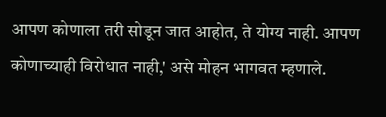आपण कोणाला तरी सोडून जात आहोत, ते योग्य नाही. आपण कोणाच्याही विरोधात नाही,' असे मोहन भागवत म्हणाले.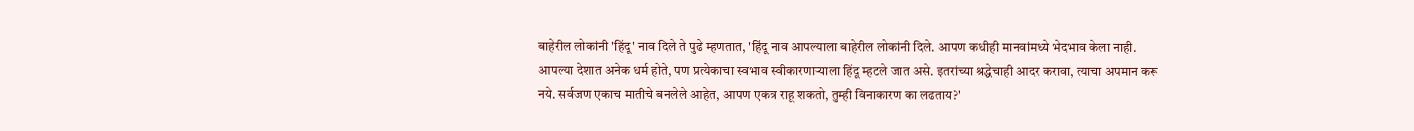बाहेरील लोकांनी 'हिंदू' नाव दिले ते पुढे म्हणतात, 'हिंदू नाव आपल्याला बाहेरील लोकांनी दिले. आपण कधीही मानवांमध्ये भेदभाव केला नाही. आपल्या देशात अनेक धर्म होते, पण प्रत्येकाचा स्वभाव स्वीकारणाऱ्याला हिंदू म्हटले जात असे. इतरांच्या श्रद्धेचाही आदर करावा, त्याचा अपमान करू नये. सर्वजण एकाच मातीचे बनलेले आहेत, आपण एकत्र राहू शकतो, तुम्ही विनाकारण का लढताय?'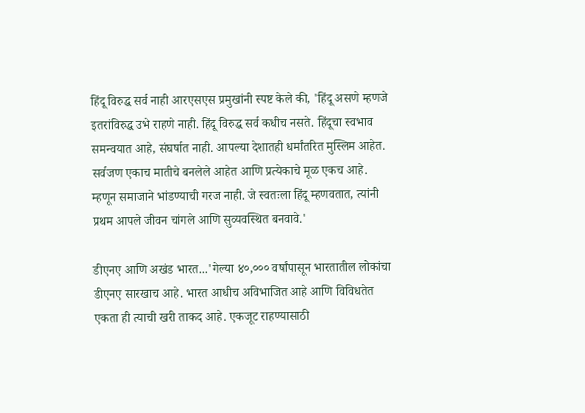हिंदू विरुद्ध सर्व नाही आरएसएस प्रमुखांनी स्पष्ट केले की, 'हिंदू असणे म्हणजे इतरांविरुद्ध उभे राहणे नाही. हिंदू विरुद्ध सर्व कधीच नसते. हिंदूचा स्वभाव समन्वयात आहे, संघर्षात नाही. आपल्या देशातही धर्मांतरित मुस्लिम आहेत. सर्वजण एकाच मातीचे बनलेले आहेत आणि प्रत्येकाचे मूळ एकच आहे. म्हणून समाजाने भांडण्याची गरज नाही. जे स्वतःला हिंदू म्हणवतात, त्यांनी प्रथम आपले जीवन चांगले आणि सुव्यवस्थित बनवावे.'

डीएनए आणि अखंड भारत...'गेल्या ४०,००० वर्षांपासून भारतातील लोकांचा डीएनए सारखाच आहे. भारत आधीच अविभाजित आहे आणि विविधतेत एकता ही त्याची खरी ताकद आहे. एकजूट राहण्यासाठी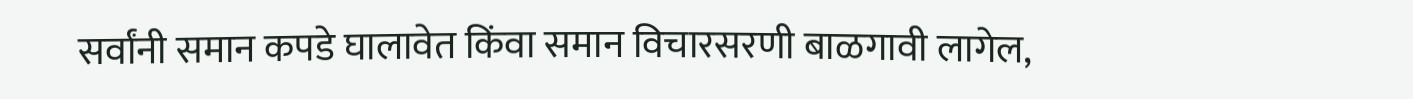सर्वांनी समान कपडे घालावेत किंवा समान विचारसरणी बाळगावी लागेल,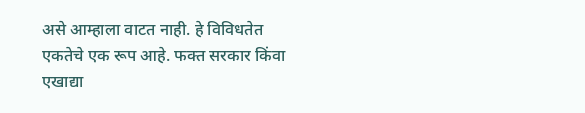असे आम्हाला वाटत नाही. हे विविधतेत एकतेचे एक रूप आहे. फक्त सरकार किंवा एखाद्या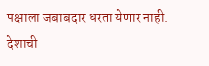पक्षाला जबाबदार धरता येणार नाही. देशाची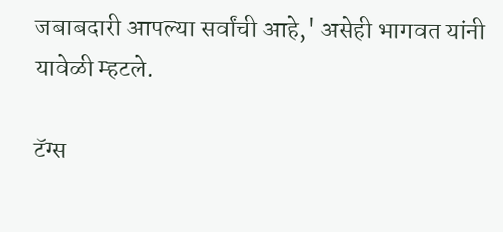जबाबदारी आपल्या सर्वांची आहे,' असेही भागवत यांनी यावेळी म्हटले.

टॅग्स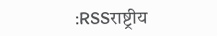:RSSराष्ट्रीय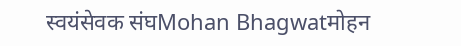स्वयंसेवक संघMohan Bhagwatमोहन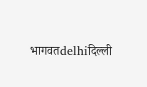भागवतdelhiदिल्ली